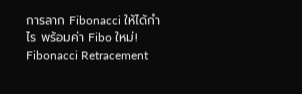การลาก Fibonacci ให้ได้กำไร พร้อมค่า Fibo ใหม่!
Fibonacci Retracement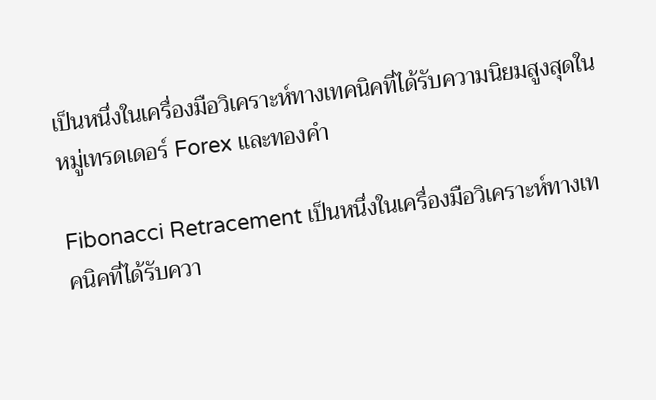เป็นหนึ่งในเครื่องมือวิเคราะห์ทางเทคนิคที่ได้รับความนิยมสูงสุดในหมู่เทรดเดอร์ Forex และทองคำ

Fibonacci Retracement เป็นหนึ่งในเครื่องมือวิเคราะห์ทางเทคนิคที่ได้รับควา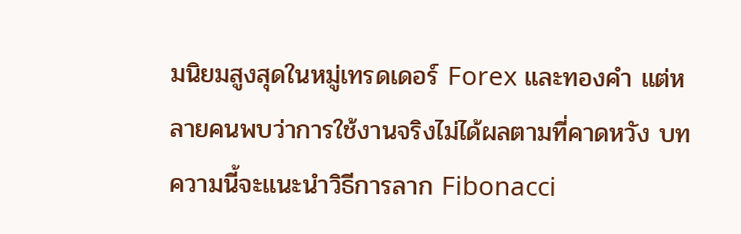มนิยมสูงสุดในหมู่เทรดเดอร์ Forex และทองคำ แต่หลายคนพบว่าการใช้งานจริงไม่ได้ผลตามที่คาดหวัง บทความนี้จะแนะนำวิธีการลาก Fibonacci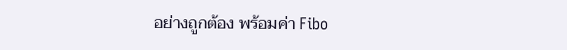อย่างถูกต้อง พร้อมค่า Fibo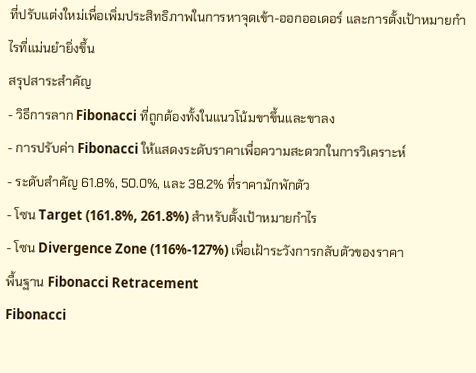ที่ปรับแต่งใหม่เพื่อเพิ่มประสิทธิภาพในการหาจุดเข้า-ออกออเดอร์ และการตั้งเป้าหมายกำไรที่แม่นยำยิ่งขึ้น
สรุปสาระสำคัญ
- วิธีการลาก Fibonacci ที่ถูกต้องทั้งในแนวโน้มขาขึ้นและขาลง
- การปรับค่า Fibonacci ให้แสดงระดับราคาเพื่อความสะดวกในการวิเคราะห์
- ระดับสำคัญ 61.8%, 50.0%, และ 38.2% ที่ราคามักพักตัว
- โซน Target (161.8%, 261.8%) สำหรับตั้งเป้าหมายกำไร
- โซน Divergence Zone (116%-127%) เพื่อเฝ้าระวังการกลับตัวของราคา
พื้นฐาน Fibonacci Retracement
Fibonacci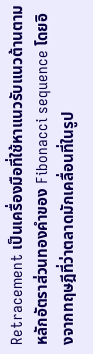Retracement เป็นเครื่องมือที่ใช้หาแนวรับแนวต้านตามหลักอัตราส่วนทองคำของ Fibonacci sequence โดยอิงจากทฤษฎีที่ว่าตลาดมักเคลื่อนที่ในรูป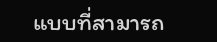แบบที่สามารถ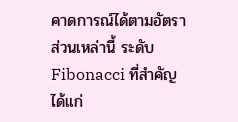คาดการณ์ได้ตามอัตราส่วนเหล่านี้ ระดับ Fibonacci ที่สำคัญ ได้แก่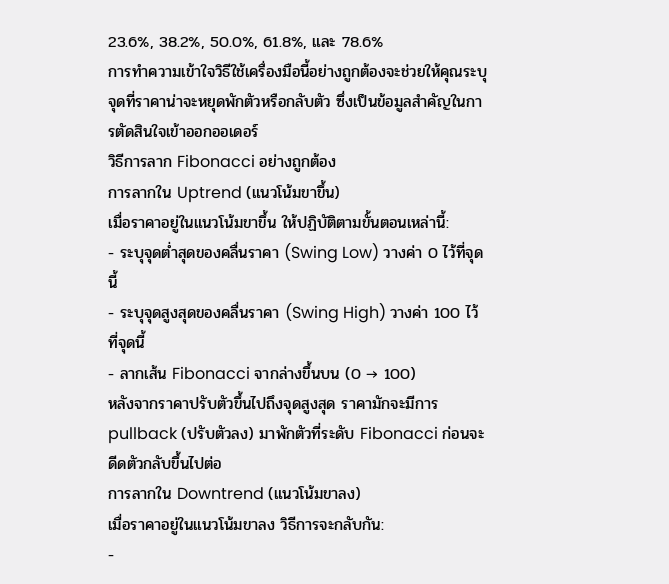23.6%, 38.2%, 50.0%, 61.8%, และ 78.6%
การทำความเข้าใจวิธีใช้เครื่องมือนี้อย่างถูกต้องจะช่วยให้คุณระบุจุดที่ราคาน่าจะหยุดพักตัวหรือกลับตัว ซึ่งเป็นข้อมูลสำคัญในการตัดสินใจเข้าออกออเดอร์
วิธีการลาก Fibonacci อย่างถูกต้อง
การลากใน Uptrend (แนวโน้มขาขึ้น)
เมื่อราคาอยู่ในแนวโน้มขาขึ้น ให้ปฏิบัติตามขั้นตอนเหล่านี้:
- ระบุจุดต่ำสุดของคลื่นราคา (Swing Low) วางค่า 0 ไว้ที่จุดนี้
- ระบุจุดสูงสุดของคลื่นราคา (Swing High) วางค่า 100 ไว้ที่จุดนี้
- ลากเส้น Fibonacci จากล่างขึ้นบน (0 → 100)
หลังจากราคาปรับตัวขึ้นไปถึงจุดสูงสุด ราคามักจะมีการ pullback (ปรับตัวลง) มาพักตัวที่ระดับ Fibonacci ก่อนจะดีดตัวกลับขึ้นไปต่อ
การลากใน Downtrend (แนวโน้มขาลง)
เมื่อราคาอยู่ในแนวโน้มขาลง วิธีการจะกลับกัน:
-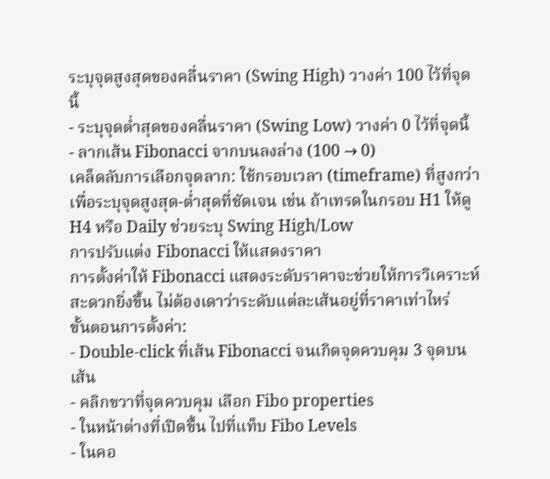ระบุจุดสูงสุดของคลื่นราคา (Swing High) วางค่า 100 ไว้ที่จุดนี้
- ระบุจุดต่ำสุดของคลื่นราคา (Swing Low) วางค่า 0 ไว้ที่จุดนี้
- ลากเส้น Fibonacci จากบนลงล่าง (100 → 0)
เคล็ดลับการเลือกจุดลาก: ใช้กรอบเวลา (timeframe) ที่สูงกว่าเพื่อระบุจุดสูงสุด-ต่ำสุดที่ชัดเจน เช่น ถ้าเทรดในกรอบ H1 ให้ดู H4 หรือ Daily ช่วยระบุ Swing High/Low
การปรับแต่ง Fibonacci ให้แสดงราคา
การตั้งค่าให้ Fibonacci แสดงระดับราคาจะช่วยให้การวิเคราะห์สะดวกยิ่งขึ้น ไม่ต้องเดาว่าระดับแต่ละเส้นอยู่ที่ราคาเท่าไหร่
ขั้นตอนการตั้งค่า:
- Double-click ที่เส้น Fibonacci จนเกิดจุดควบคุม 3 จุดบนเส้น
- คลิกขวาที่จุดควบคุม เลือก Fibo properties
- ในหน้าต่างที่เปิดขึ้น ไปที่แท็บ Fibo Levels
- ในคอ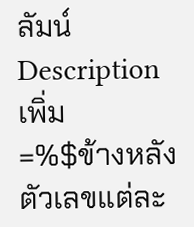ลัมน์ Description เพิ่ม
=%$ข้างหลังตัวเลขแต่ละ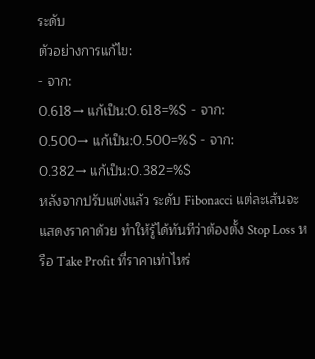ระดับ
ตัวอย่างการแก้ไข:
- จาก:
0.618→ แก้เป็น:0.618=%$ - จาก:
0.500→ แก้เป็น:0.500=%$ - จาก:
0.382→ แก้เป็น:0.382=%$
หลังจากปรับแต่งแล้ว ระดับ Fibonacci แต่ละเส้นจะแสดงราคาด้วย ทำให้รู้ได้ทันทีว่าต้องตั้ง Stop Loss หรือ Take Profit ที่ราคาเท่าไหร่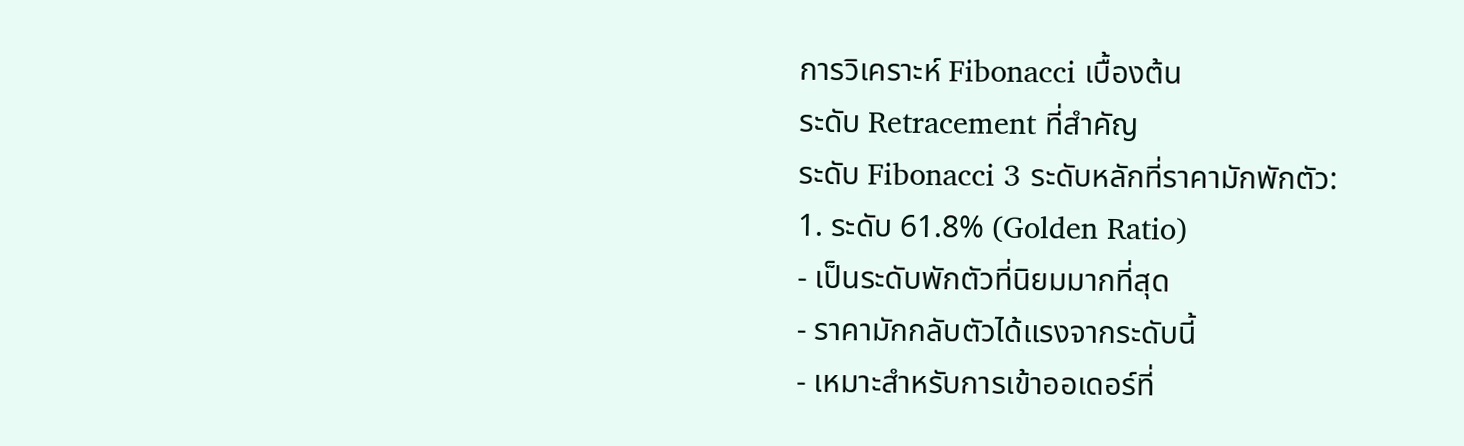การวิเคราะห์ Fibonacci เบื้องต้น
ระดับ Retracement ที่สำคัญ
ระดับ Fibonacci 3 ระดับหลักที่ราคามักพักตัว:
1. ระดับ 61.8% (Golden Ratio)
- เป็นระดับพักตัวที่นิยมมากที่สุด
- ราคามักกลับตัวได้แรงจากระดับนี้
- เหมาะสำหรับการเข้าออเดอร์ที่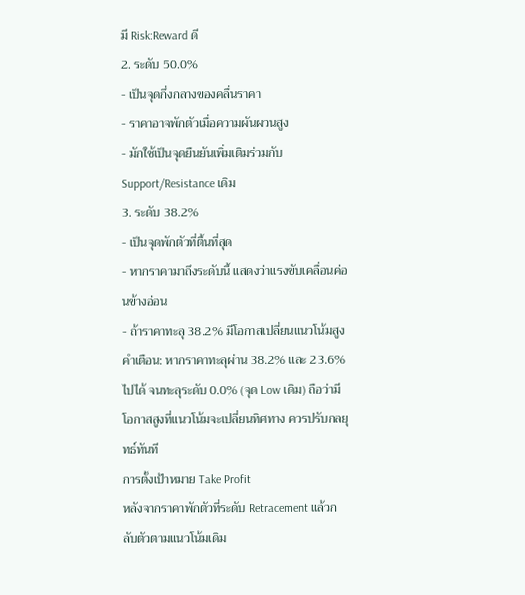มี Risk:Reward ดี
2. ระดับ 50.0%
- เป็นจุดกึ่งกลางของคลื่นราคา
- ราคาอาจพักตัวเมื่อความผันผวนสูง
- มักใช้เป็นจุดยืนยันเพิ่มเติมร่วมกับ Support/Resistance เดิม
3. ระดับ 38.2%
- เป็นจุดพักตัวที่ตื้นที่สุด
- หากราคามาถึงระดับนี้ แสดงว่าแรงขับเคลื่อนค่อนข้างอ่อน
- ถ้าราคาทะลุ 38.2% มีโอกาสเปลี่ยนแนวโน้มสูง
คำเตือน: หากราคาทะลุผ่าน 38.2% และ 23.6% ไปได้ จนทะลุระดับ 0.0% (จุด Low เดิม) ถือว่ามีโอกาสสูงที่แนวโน้มจะเปลี่ยนทิศทาง ควรปรับกลยุทธ์ทันที
การตั้งเป้าหมาย Take Profit
หลังจากราคาพักตัวที่ระดับ Retracement แล้วกลับตัวตามแนวโน้มเดิม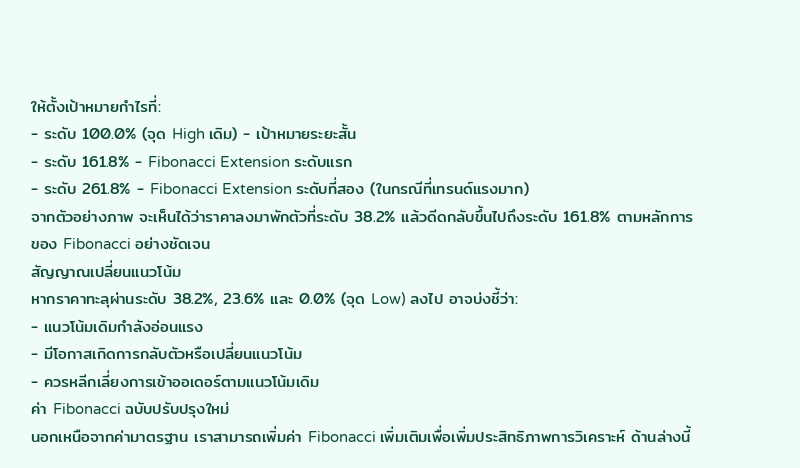ให้ตั้งเป้าหมายกำไรที่:
- ระดับ 100.0% (จุด High เดิม) - เป้าหมายระยะสั้น
- ระดับ 161.8% - Fibonacci Extension ระดับแรก
- ระดับ 261.8% - Fibonacci Extension ระดับที่สอง (ในกรณีที่เทรนด์แรงมาก)
จากตัวอย่างภาพ จะเห็นได้ว่าราคาลงมาพักตัวที่ระดับ 38.2% แล้วดีดกลับขึ้นไปถึงระดับ 161.8% ตามหลักการของ Fibonacci อย่างชัดเจน
สัญญาณเปลี่ยนแนวโน้ม
หากราคาทะลุผ่านระดับ 38.2%, 23.6% และ 0.0% (จุด Low) ลงไป อาจบ่งชี้ว่า:
- แนวโน้มเดิมกำลังอ่อนแรง
- มีโอกาสเกิดการกลับตัวหรือเปลี่ยนแนวโน้ม
- ควรหลีกเลี่ยงการเข้าออเดอร์ตามแนวโน้มเดิม
ค่า Fibonacci ฉบับปรับปรุงใหม่
นอกเหนือจากค่ามาตรฐาน เราสามารถเพิ่มค่า Fibonacci เพิ่มเติมเพื่อเพิ่มประสิทธิภาพการวิเคราะห์ ด้านล่างนี้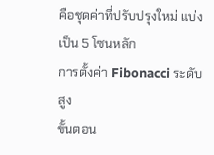คือชุดค่าที่ปรับปรุงใหม่ แบ่งเป็น 5 โซนหลัก
การตั้งค่า Fibonacci ระดับสูง
ขั้นตอน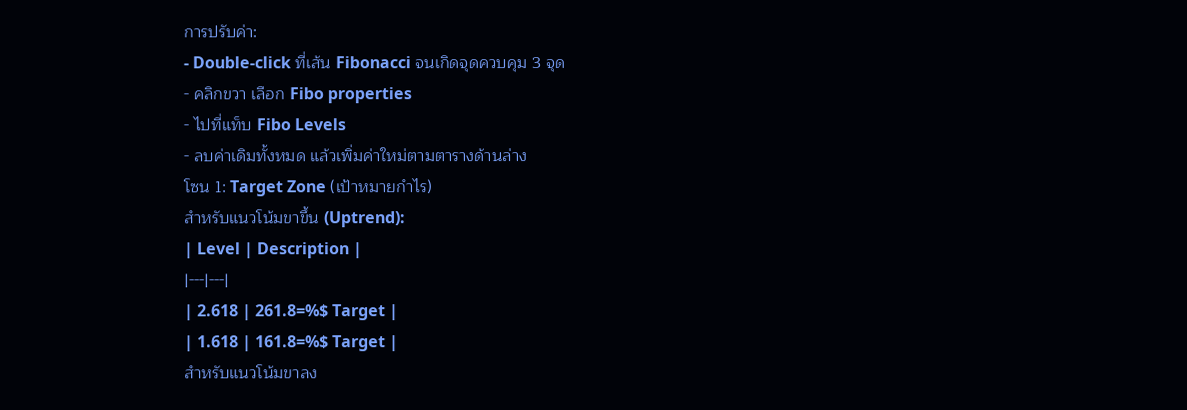การปรับค่า:
- Double-click ที่เส้น Fibonacci จนเกิดจุดควบคุม 3 จุด
- คลิกขวา เลือก Fibo properties
- ไปที่แท็บ Fibo Levels
- ลบค่าเดิมทั้งหมด แล้วเพิ่มค่าใหม่ตามตารางด้านล่าง
โซน 1: Target Zone (เป้าหมายกำไร)
สำหรับแนวโน้มขาขึ้น (Uptrend):
| Level | Description |
|---|---|
| 2.618 | 261.8=%$ Target |
| 1.618 | 161.8=%$ Target |
สำหรับแนวโน้มขาลง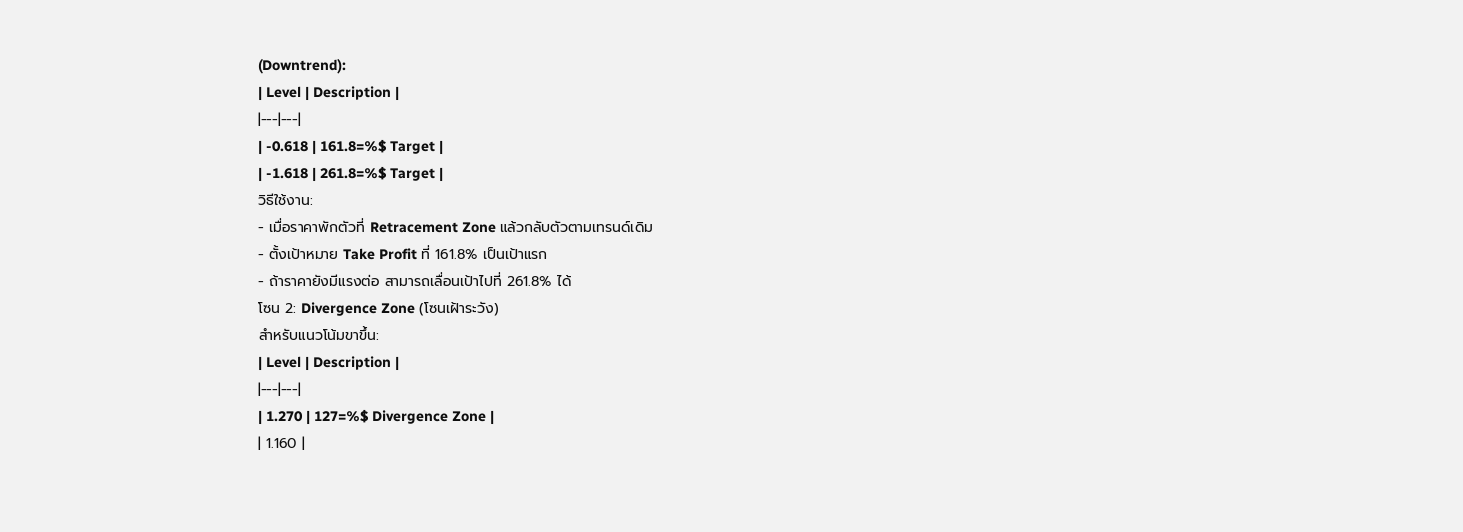(Downtrend):
| Level | Description |
|---|---|
| -0.618 | 161.8=%$ Target |
| -1.618 | 261.8=%$ Target |
วิธีใช้งาน:
- เมื่อราคาพักตัวที่ Retracement Zone แล้วกลับตัวตามเทรนด์เดิม
- ตั้งเป้าหมาย Take Profit ที่ 161.8% เป็นเป้าแรก
- ถ้าราคายังมีแรงต่อ สามารถเลื่อนเป้าไปที่ 261.8% ได้
โซน 2: Divergence Zone (โซนเฝ้าระวัง)
สำหรับแนวโน้มขาขึ้น:
| Level | Description |
|---|---|
| 1.270 | 127=%$ Divergence Zone |
| 1.160 |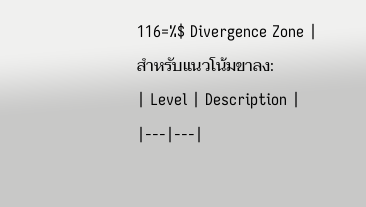116=%$ Divergence Zone |
สำหรับแนวโน้มขาลง:
| Level | Description |
|---|---|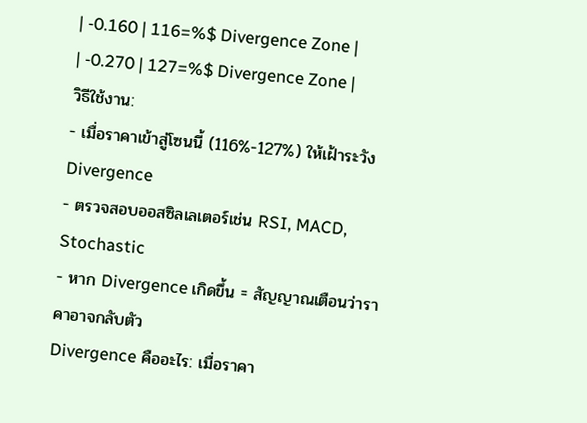| -0.160 | 116=%$ Divergence Zone |
| -0.270 | 127=%$ Divergence Zone |
วิธีใช้งาน:
- เมื่อราคาเข้าสู่โซนนี้ (116%-127%) ให้เฝ้าระวัง Divergence
- ตรวจสอบออสซิลเลเตอร์เช่น RSI, MACD, Stochastic
- หาก Divergence เกิดขึ้น = สัญญาณเตือนว่าราคาอาจกลับตัว
Divergence คืออะไร: เมื่อราคา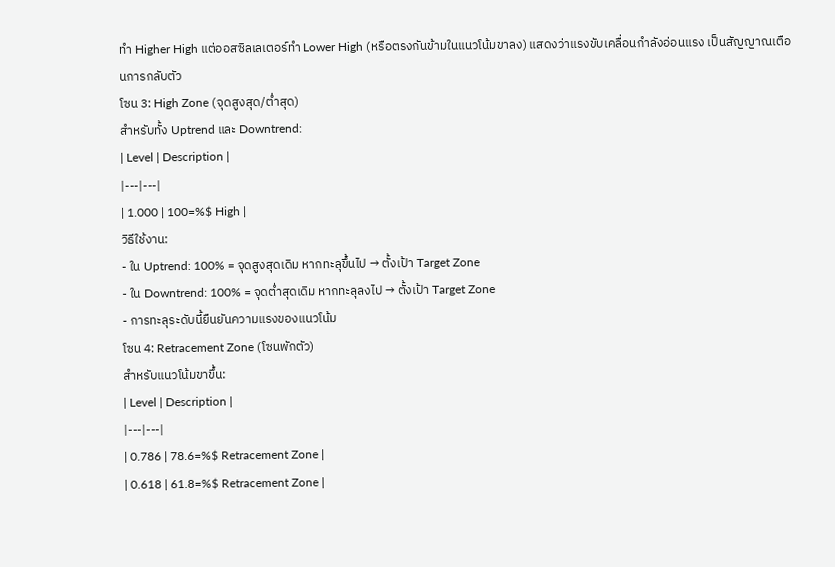ทำ Higher High แต่ออสซิลเลเตอร์ทำ Lower High (หรือตรงกันข้ามในแนวโน้มขาลง) แสดงว่าแรงขับเคลื่อนกำลังอ่อนแรง เป็นสัญญาณเตือนการกลับตัว
โซน 3: High Zone (จุดสูงสุด/ต่ำสุด)
สำหรับทั้ง Uptrend และ Downtrend:
| Level | Description |
|---|---|
| 1.000 | 100=%$ High |
วิธีใช้งาน:
- ใน Uptrend: 100% = จุดสูงสุดเดิม หากทะลุขึ้นไป → ตั้งเป้า Target Zone
- ใน Downtrend: 100% = จุดต่ำสุดเดิม หากทะลุลงไป → ตั้งเป้า Target Zone
- การทะลุระดับนี้ยืนยันความแรงของแนวโน้ม
โซน 4: Retracement Zone (โซนพักตัว)
สำหรับแนวโน้มขาขึ้น:
| Level | Description |
|---|---|
| 0.786 | 78.6=%$ Retracement Zone |
| 0.618 | 61.8=%$ Retracement Zone |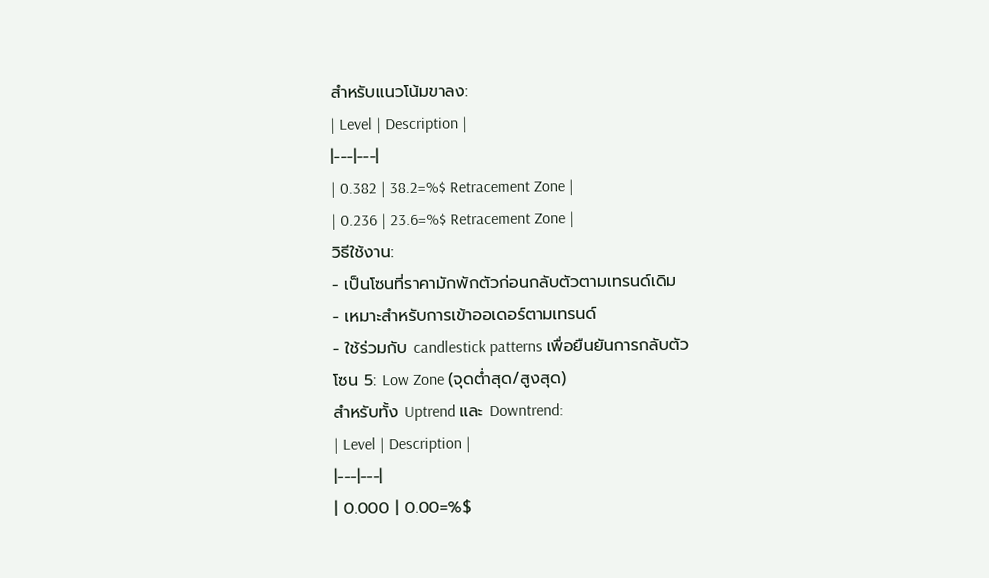สำหรับแนวโน้มขาลง:
| Level | Description |
|---|---|
| 0.382 | 38.2=%$ Retracement Zone |
| 0.236 | 23.6=%$ Retracement Zone |
วิธีใช้งาน:
- เป็นโซนที่ราคามักพักตัวก่อนกลับตัวตามเทรนด์เดิม
- เหมาะสำหรับการเข้าออเดอร์ตามเทรนด์
- ใช้ร่วมกับ candlestick patterns เพื่อยืนยันการกลับตัว
โซน 5: Low Zone (จุดต่ำสุด/สูงสุด)
สำหรับทั้ง Uptrend และ Downtrend:
| Level | Description |
|---|---|
| 0.000 | 0.00=%$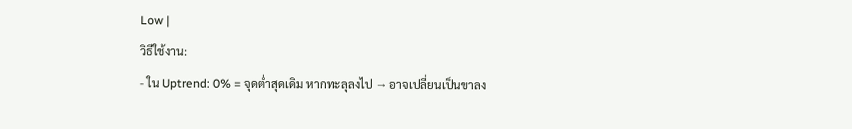Low |
วิธีใช้งาน:
- ใน Uptrend: 0% = จุดต่ำสุดเดิม หากทะลุลงไป → อาจเปลี่ยนเป็นขาลง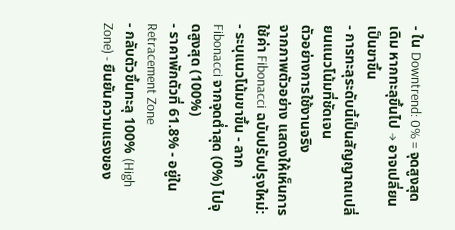- ใน Downtrend: 0% = จุดสูงสุดเดิม หากทะลุขึ้นไป → อาจเปลี่ยนเป็นขาขึ้น
- การทะลุระดับนี้เป็นสัญญาณเปลี่ยนแนวโน้มที่ชัดเจน
ตัวอย่างการใช้งานจริง
จากภาพตัวอย่าง แสดงให้เห็นการใช้ค่า Fibonacci ฉบับปรับปรุงใหม่:
- ระบุแนวโน้มขาขึ้น - ลาก Fibonacci จากจุดต่ำสุด (0%) ไปจุดสูงสุด (100%)
- ราคาพักตัวที่ 61.8% - อยู่ใน Retracement Zone
- กลับตัวขึ้นทะลุ 100% (High Zone) - ยืนยันความแรงของ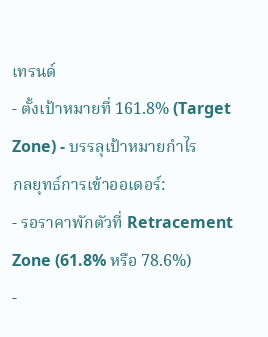เทรนด์
- ตั้งเป้าหมายที่ 161.8% (Target Zone) - บรรลุเป้าหมายกำไร
กลยุทธ์การเข้าออเดอร์:
- รอราคาพักตัวที่ Retracement Zone (61.8% หรือ 78.6%)
-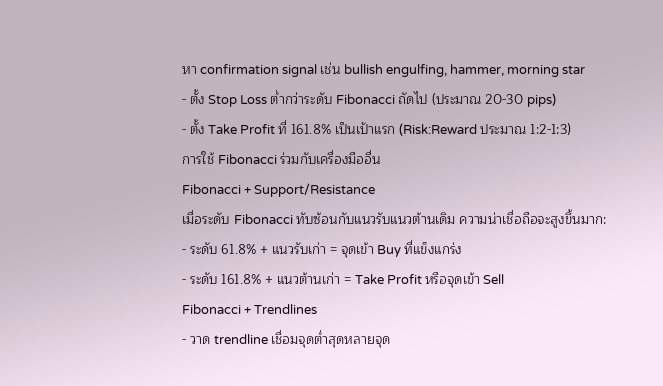หา confirmation signal เช่น bullish engulfing, hammer, morning star
- ตั้ง Stop Loss ต่ำกว่าระดับ Fibonacci ถัดไป (ประมาณ 20-30 pips)
- ตั้ง Take Profit ที่ 161.8% เป็นเป้าแรก (Risk:Reward ประมาณ 1:2-1:3)
การใช้ Fibonacci ร่วมกับเครื่องมืออื่น
Fibonacci + Support/Resistance
เมื่อระดับ Fibonacci ทับซ้อนกับแนวรับแนวต้านเดิม ความน่าเชื่อถือจะสูงขึ้นมาก:
- ระดับ 61.8% + แนวรับเก่า = จุดเข้า Buy ที่แข็งแกร่ง
- ระดับ 161.8% + แนวต้านเก่า = Take Profit หรือจุดเข้า Sell
Fibonacci + Trendlines
- วาด trendline เชื่อมจุดต่ำสุดหลายจุด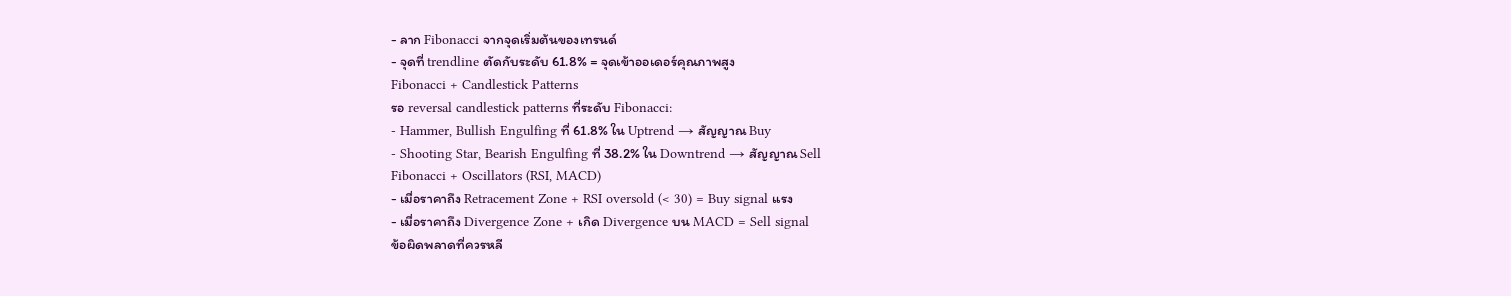- ลาก Fibonacci จากจุดเริ่มต้นของเทรนด์
- จุดที่ trendline ตัดกับระดับ 61.8% = จุดเข้าออเดอร์คุณภาพสูง
Fibonacci + Candlestick Patterns
รอ reversal candlestick patterns ที่ระดับ Fibonacci:
- Hammer, Bullish Engulfing ที่ 61.8% ใน Uptrend → สัญญาณ Buy
- Shooting Star, Bearish Engulfing ที่ 38.2% ใน Downtrend → สัญญาณ Sell
Fibonacci + Oscillators (RSI, MACD)
- เมื่อราคาถึง Retracement Zone + RSI oversold (< 30) = Buy signal แรง
- เมื่อราคาถึง Divergence Zone + เกิด Divergence บน MACD = Sell signal
ข้อผิดพลาดที่ควรหลี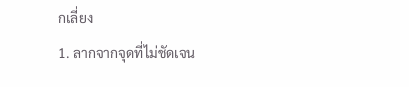กเลี่ยง
1. ลากจากจุดที่ไม่ชัดเจน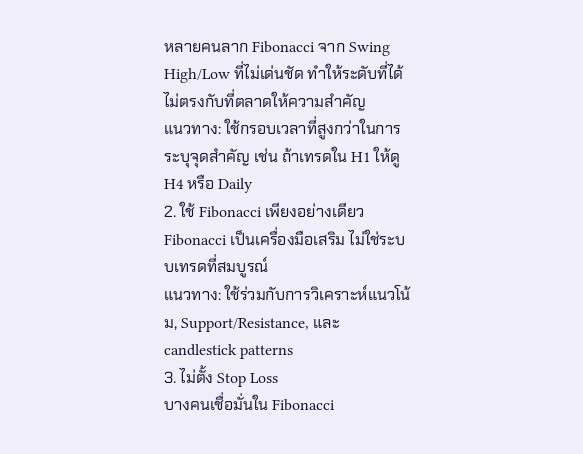หลายคนลาก Fibonacci จาก Swing High/Low ที่ไม่เด่นชัด ทำให้ระดับที่ได้ไม่ตรงกับที่ตลาดให้ความสำคัญ
แนวทาง: ใช้กรอบเวลาที่สูงกว่าในการระบุจุดสำคัญ เช่น ถ้าเทรดใน H1 ให้ดู H4 หรือ Daily
2. ใช้ Fibonacci เพียงอย่างเดียว
Fibonacci เป็นเครื่องมือเสริม ไม่ใช่ระบบเทรดที่สมบูรณ์
แนวทาง: ใช้ร่วมกับการวิเคราะห์แนวโน้ม, Support/Resistance, และ candlestick patterns
3. ไม่ตั้ง Stop Loss
บางคนเชื่อมั่นใน Fibonacci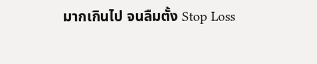มากเกินไป จนลืมตั้ง Stop Loss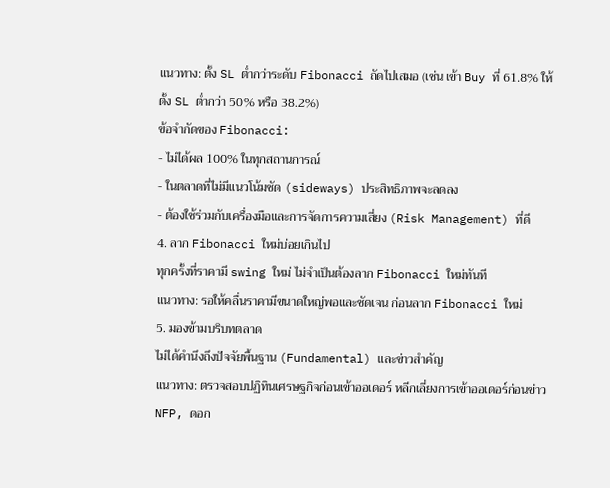แนวทาง: ตั้ง SL ต่ำกว่าระดับ Fibonacci ถัดไปเสมอ (เช่น เข้า Buy ที่ 61.8% ให้ตั้ง SL ต่ำกว่า 50% หรือ 38.2%)
ข้อจำกัดของ Fibonacci:
- ไม่ได้ผล 100% ในทุกสถานการณ์
- ในตลาดที่ไม่มีแนวโน้มชัด (sideways) ประสิทธิภาพจะลดลง
- ต้องใช้ร่วมกับเครื่องมือและการจัดการความเสี่ยง (Risk Management) ที่ดี
4. ลาก Fibonacci ใหม่บ่อยเกินไป
ทุกครั้งที่ราคามี swing ใหม่ ไม่จำเป็นต้องลาก Fibonacci ใหม่ทันที
แนวทาง: รอให้คลื่นราคามีขนาดใหญ่พอและชัดเจน ก่อนลาก Fibonacci ใหม่
5. มองข้ามบริบทตลาด
ไม่ได้คำนึงถึงปัจจัยพื้นฐาน (Fundamental) และข่าวสำคัญ
แนวทาง: ตรวจสอบปฏิทินเศรษฐกิจก่อนเข้าออเดอร์ หลีกเลี่ยงการเข้าออเดอร์ก่อนข่าว NFP, ดอก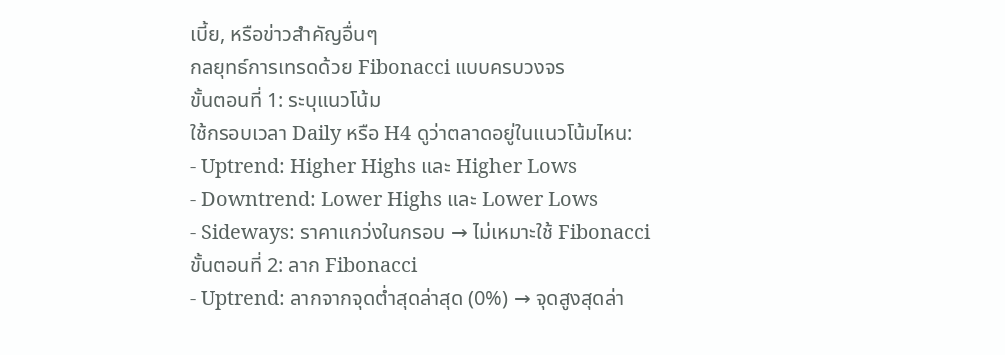เบี้ย, หรือข่าวสำคัญอื่นๆ
กลยุทธ์การเทรดด้วย Fibonacci แบบครบวงจร
ขั้นตอนที่ 1: ระบุแนวโน้ม
ใช้กรอบเวลา Daily หรือ H4 ดูว่าตลาดอยู่ในแนวโน้มไหน:
- Uptrend: Higher Highs และ Higher Lows
- Downtrend: Lower Highs และ Lower Lows
- Sideways: ราคาแกว่งในกรอบ → ไม่เหมาะใช้ Fibonacci
ขั้นตอนที่ 2: ลาก Fibonacci
- Uptrend: ลากจากจุดต่ำสุดล่าสุด (0%) → จุดสูงสุดล่า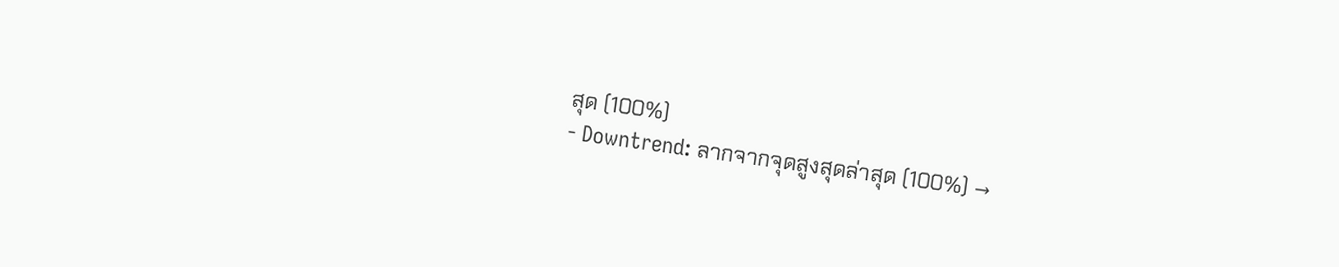สุด (100%)
- Downtrend: ลากจากจุดสูงสุดล่าสุด (100%) →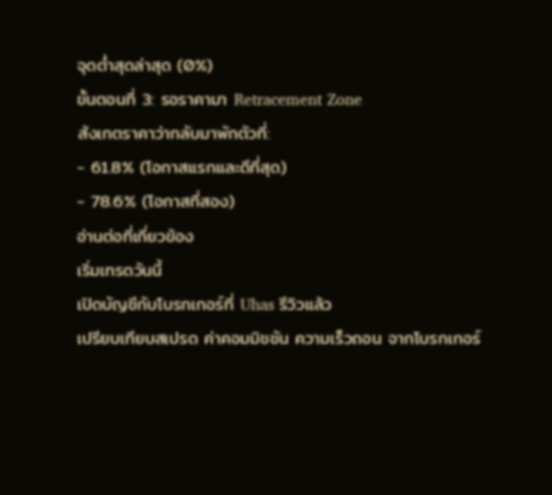จุดต่ำสุดล่าสุด (0%)
ขั้นตอนที่ 3: รอราคามา Retracement Zone
สังเกตราคาว่ากลับมาพักตัวที่:
- 61.8% (โอกาสแรกและดีที่สุด)
- 78.6% (โอกาสที่สอง)
อ่านต่อที่เกี่ยวข้อง
เริ่มเทรดวันนี้
เปิดบัญชีกับโบรกเกอร์ที่ Uhas รีวิวแล้ว
เปรียบเทียบสเปรด ค่าคอมมิชชัน ความเร็วถอน จากโบรกเกอร์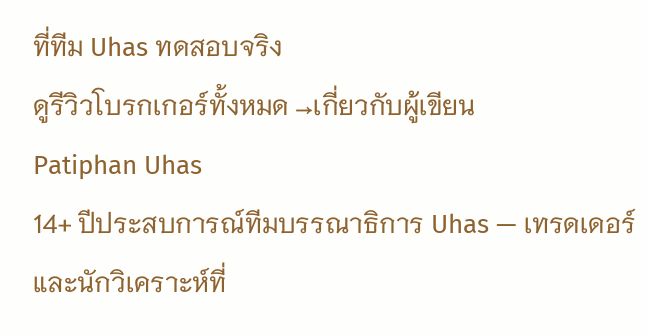ที่ทีม Uhas ทดสอบจริง
ดูรีวิวโบรกเกอร์ทั้งหมด →เกี่ยวกับผู้เขียน
Patiphan Uhas
14+ ปีประสบการณ์ทีมบรรณาธิการ Uhas — เทรดเดอร์และนักวิเคราะห์ที่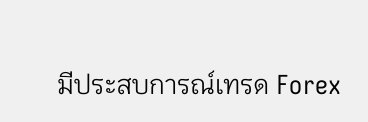มีประสบการณ์เทรด Forex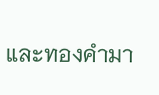และทองคำมา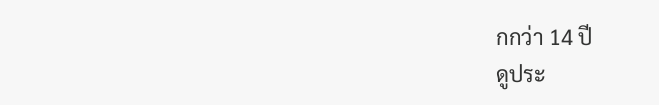กกว่า 14 ปี
ดูประ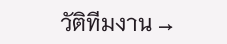วัติทีมงาน →